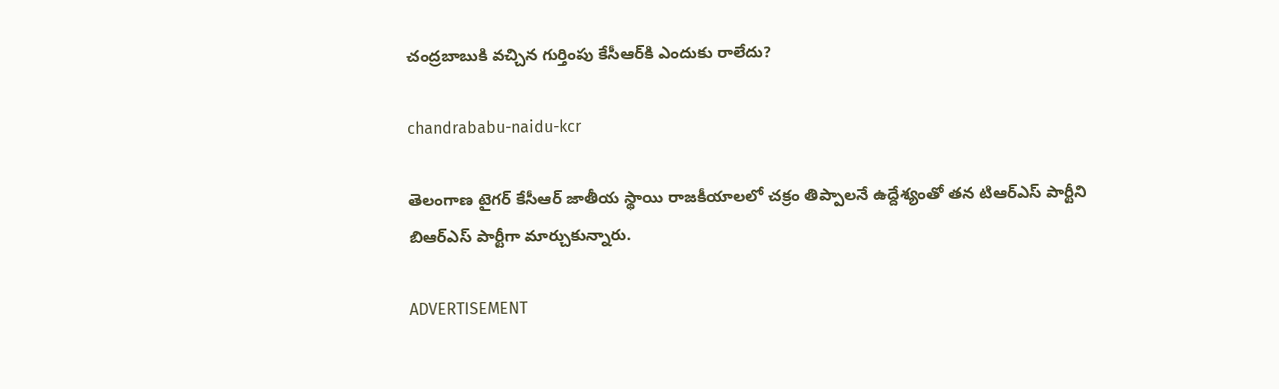చంద్రబాబుకి వచ్చిన గుర్తింపు కేసీఆర్‌కి ఎందుకు రాలేదు?

chandrababu-naidu-kcr

తెలంగాణ టైగర్ కేసీఆర్‌ జాతీయ స్థాయి రాజకీయాలలో చక్రం తిప్పాలనే ఉద్దేశ్యంతో తన టిఆర్ఎస్ పార్టీని బిఆర్ఎస్ పార్టీగా మార్చుకున్నారు.

ADVERTISEMENT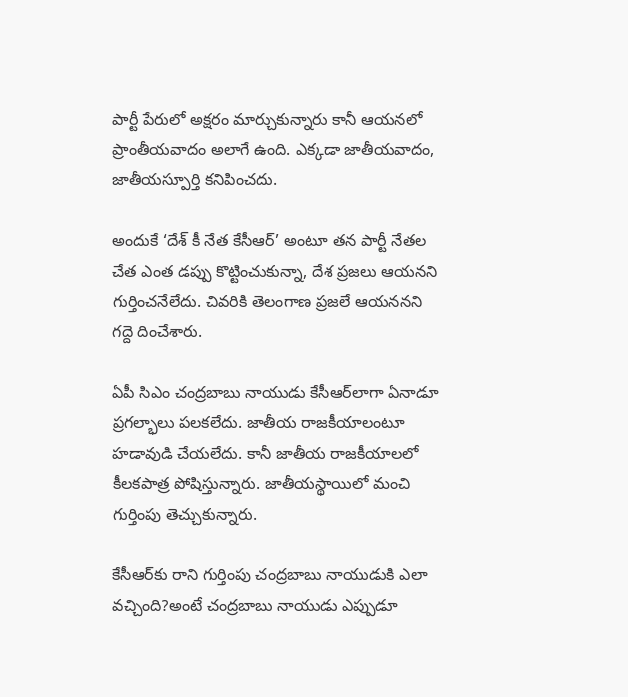పార్టీ పేరులో అక్షరం మార్చుకున్నారు కానీ ఆయనలో ప్రాంతీయవాదం అలాగే ఉంది. ఎక్కడా జాతీయవాదం, జాతీయస్పూర్తి కనిపించదు.

అందుకే ‘దేశ్ కీ నేత కేసీఆర్‌’ అంటూ తన పార్టీ నేతల చేత ఎంత డప్పు కొట్టించుకున్నా, దేశ ప్రజలు ఆయనని గుర్తించనేలేదు. చివరికి తెలంగాణ ప్రజలే ఆయననని గద్దె దించేశారు.

ఏపీ సిఎం చంద్రబాబు నాయుడు కేసీఆర్‌లాగా ఏనాడూ ప్రగల్భాలు పలకలేదు. జాతీయ రాజకీయాలంటూ హడావుడి చేయలేదు. కానీ జాతీయ రాజకీయాలలో కీలకపాత్ర పోషిస్తున్నారు. జాతీయస్థాయిలో మంచి గుర్తింపు తెచ్చుకున్నారు.

కేసీఆర్‌కు రాని గుర్తింపు చంద్రబాబు నాయుడుకి ఎలా వచ్చింది?అంటే చంద్రబాబు నాయుడు ఎప్పుడూ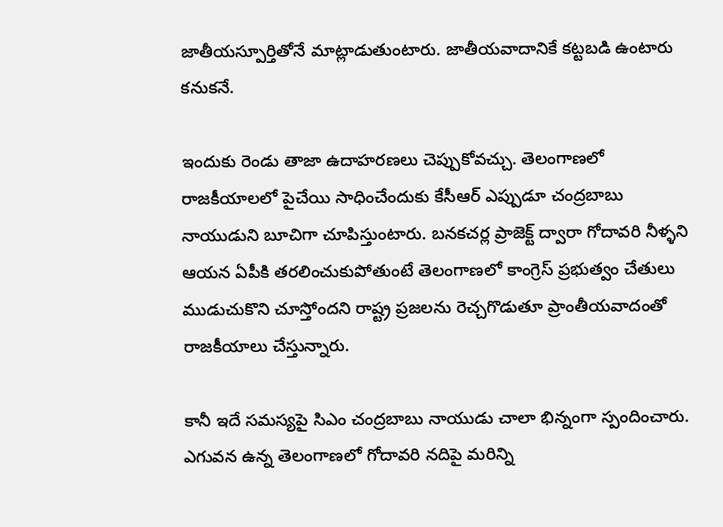జాతీయస్పూర్తితోనే మాట్లాడుతుంటారు. జాతీయవాదానికే కట్టబడి ఉంటారు కనుకనే.

ఇందుకు రెండు తాజా ఉదాహరణలు చెప్పుకోవచ్చు. తెలంగాణలో రాజకీయాలలో పైచేయి సాధించేందుకు కేసీఆర్‌ ఎప్పుడూ చంద్రబాబు నాయుడుని బూచిగా చూపిస్తుంటారు. బనకచర్ల ప్రాజెక్ట్ ద్వారా గోదావరి నీళ్ళని ఆయన ఏపీకి తరలించుకుపోతుంటే తెలంగాణలో కాంగ్రెస్‌ ప్రభుత్వం చేతులు ముడుచుకొని చూస్తోందని రాష్ట్ర ప్రజలను రెచ్చగొడుతూ ప్రాంతీయవాదంతో రాజకీయాలు చేస్తున్నారు.

కానీ ఇదే సమస్యపై సిఎం చంద్రబాబు నాయుడు చాలా భిన్నంగా స్పందించారు. ఎగువన ఉన్న తెలంగాణలో గోదావరి నదిపై మరిన్ని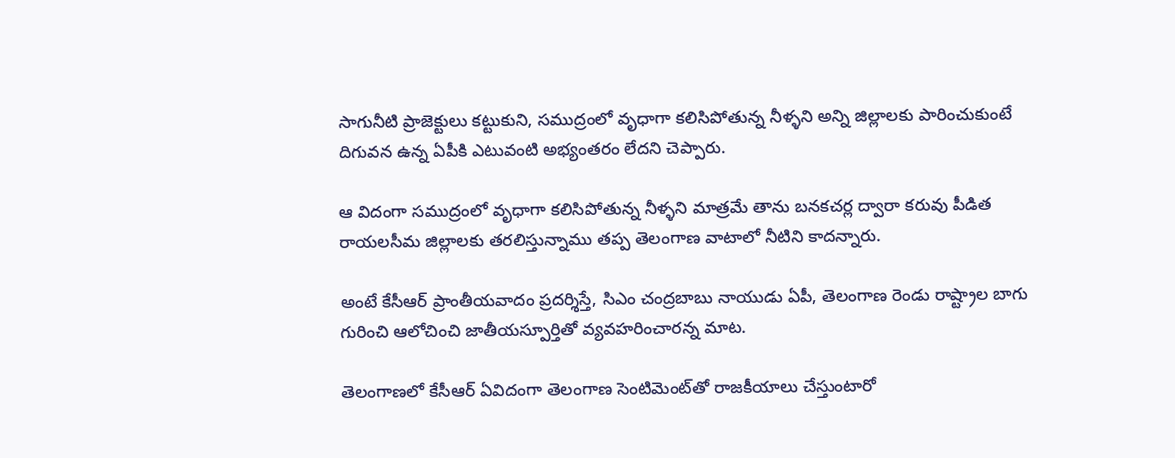సాగునీటి ప్రాజెక్టులు కట్టుకుని, సముద్రంలో వృధాగా కలిసిపోతున్న నీళ్ళని అన్ని జిల్లాలకు పారించుకుంటే దిగువన ఉన్న ఏపీకి ఎటువంటి అభ్యంతరం లేదని చెప్పారు.

ఆ విదంగా సముద్రంలో వృధాగా కలిసిపోతున్న నీళ్ళని మాత్రమే తాను బనకచర్ల ద్వారా కరువు పీడిత రాయలసీమ జిల్లాలకు తరలిస్తున్నాము తప్ప తెలంగాణ వాటాలో నీటిని కాదన్నారు.

అంటే కేసీఆర్‌ ప్రాంతీయవాదం ప్రదర్శిస్తే, సిఎం చంద్రబాబు నాయుడు ఏపీ, తెలంగాణ రెండు రాష్ట్రాల బాగు గురించి ఆలోచించి జాతీయస్పూర్తితో వ్యవహరించారన్న మాట.

తెలంగాణలో కేసీఆర్‌ ఏవిదంగా తెలంగాణ సెంటిమెంట్‌తో రాజకీయాలు చేస్తుంటారో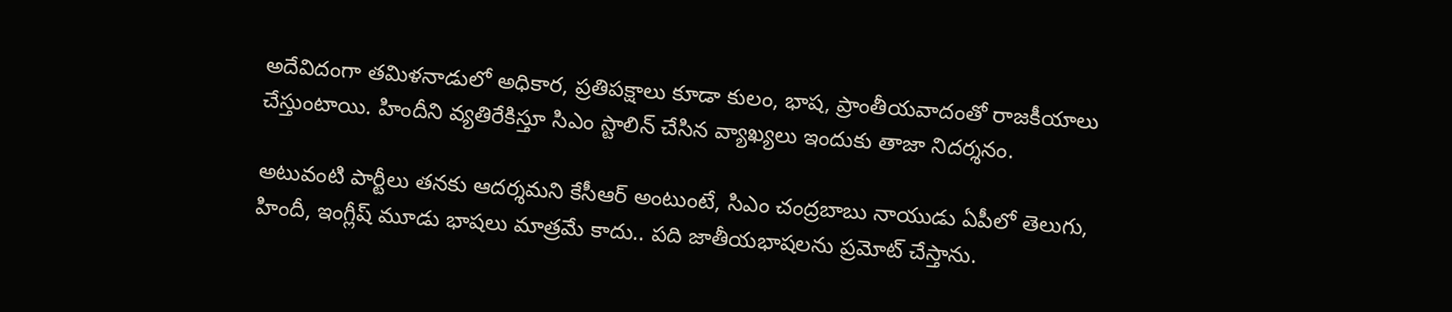అదేవిదంగా తమిళనాడులో అధికార, ప్రతిపక్షాలు కూడా కులం, భాష, ప్రాంతీయవాదంతో రాజకీయాలు చేస్తుంటాయి. హిందీని వ్యతిరేకిస్తూ సిఎం స్టాలిన్ చేసిన వ్యాఖ్యలు ఇందుకు తాజా నిదర్శనం.

అటువంటి పార్టీలు తనకు ఆదర్శమని కేసీఆర్‌ అంటుంటే, సిఎం చంద్రబాబు నాయుడు ఏపీలో తెలుగు, హిందీ, ఇంగ్లీష్ మూడు భాషలు మాత్రమే కాదు.. పది జాతీయభాషలను ప్రమోట్ చేస్తాను.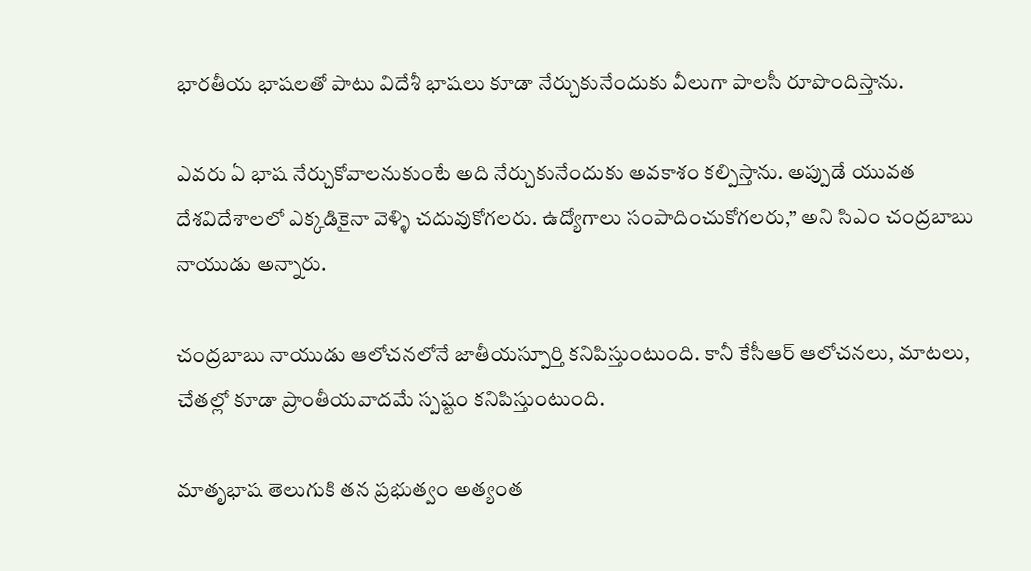భారతీయ భాషలతో పాటు విదేశీ భాషలు కూడా నేర్చుకునేందుకు వీలుగా పాలసీ రూపొందిస్తాను.

ఎవరు ఏ భాష నేర్చుకోవాలనుకుంటే అది నేర్చుకునేందుకు అవకాశం కల్పిస్తాను. అప్పుడే యువత దేశవిదేశాలలో ఎక్కడికైనా వెళ్ళి చదువుకోగలరు. ఉద్యోగాలు సంపాదించుకోగలరు,” అని సిఎం చంద్రబాబు నాయుడు అన్నారు.

చంద్రబాబు నాయుడు ఆలోచనలోనే జాతీయస్పూర్తి కనిపిస్తుంటుంది. కానీ కేసీఆర్ ఆలోచనలు, మాటలు, చేతల్లో కూడా ప్రాంతీయవాదమే స్పష్టం కనిపిస్తుంటుంది.

మాతృభాష తెలుగుకి తన ప్రభుత్వం అత్యంత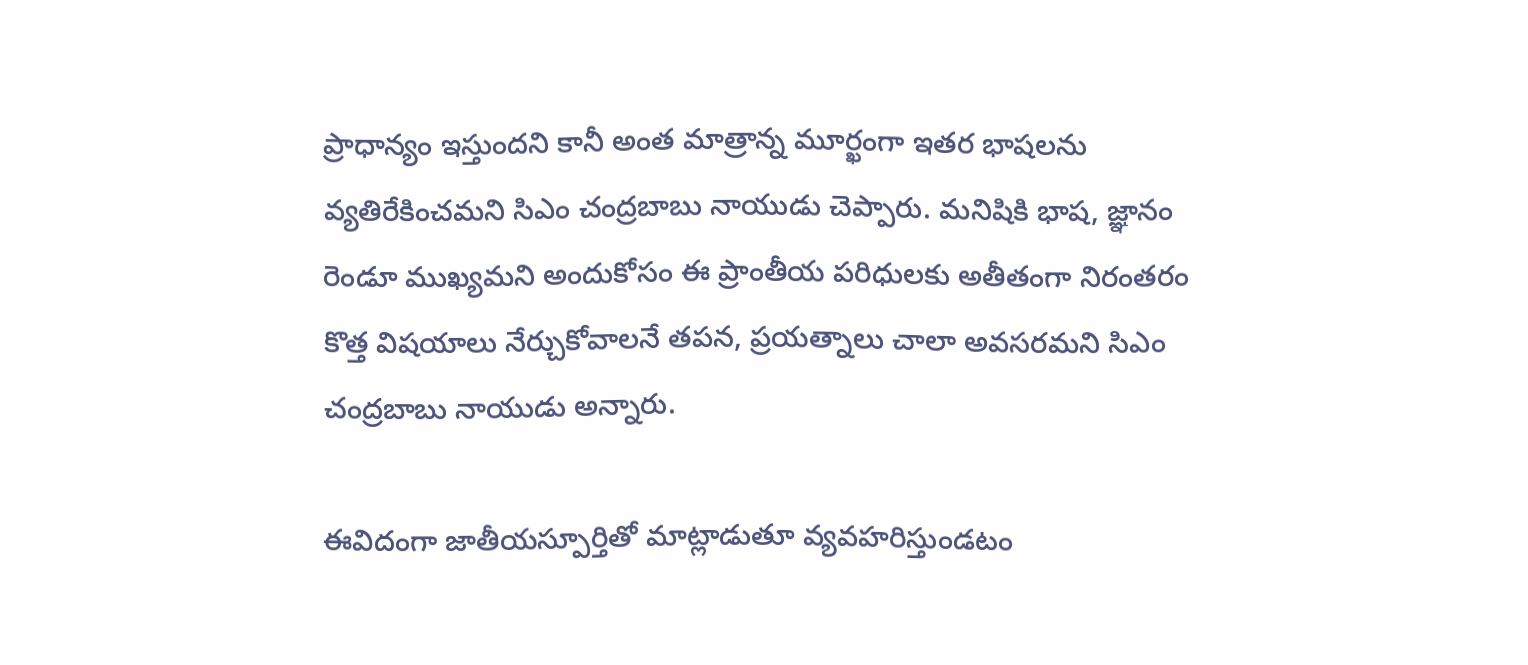ప్రాధాన్యం ఇస్తుందని కానీ అంత మాత్రాన్న మూర్ఖంగా ఇతర భాషలను వ్యతిరేకించమని సిఎం చంద్రబాబు నాయుడు చెప్పారు. మనిషికి భాష, జ్ఞానం రెండూ ముఖ్యమని అందుకోసం ఈ ప్రాంతీయ పరిధులకు అతీతంగా నిరంతరం కొత్త విషయాలు నేర్చుకోవాలనే తపన, ప్రయత్నాలు చాలా అవసరమని సిఎం చంద్రబాబు నాయుడు అన్నారు.

ఈవిదంగా జాతీయస్పూర్తితో మాట్లాడుతూ వ్యవహరిస్తుండటం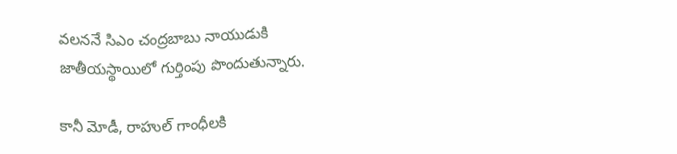వలననే సిఎం చంద్రబాబు నాయుడుకి జాతీయస్థాయిలో గుర్తింపు పొందుతున్నారు.

కానీ మోడీ, రాహుల్ గాంధీలకి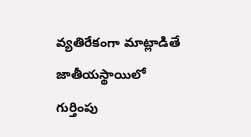వ్యతిరేకంగా మాట్లాడితే జాతీయస్థాయిలో గుర్తింపు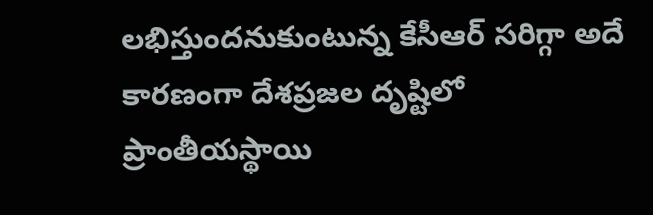లభిస్తుందనుకుంటున్న కేసీఆర్‌ సరిగ్గా అదే కారణంగా దేశప్రజల దృష్టిలో ప్రాంతీయస్థాయి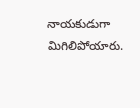నాయకుడుగా మిగిలిపోయారు.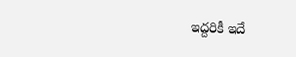ఇద్దరికీ ఇదే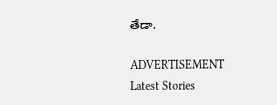తేడా.

ADVERTISEMENT
Latest Stories